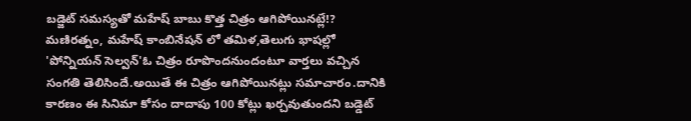బడ్జెట్ సమస్యతో మహేష్ బాబు కొత్త చిత్రం ఆగిపోయినట్లే!?
మణిరత్నం, మహేష్ కాంబినేషన్ లో తమిళ,తెలుగు భాషల్లో 'పోన్నియన్ సెల్వన్'ఓ చిత్రం రూపొందనుందంటూ వార్తలు వచ్చిన సంగతి తెలిసిందే.అయితే ఈ చిత్రం ఆగిపోయినట్లు సమాచారం.దానికి కారణం ఈ సినిమా కోసం దాదాపు 100 కోట్లు ఖర్చవుతుందని బడ్డెట్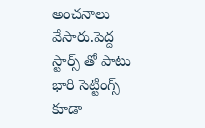అంచనాలు వేసారు.పెద్ద స్టార్స్ తో పాటు భారి సెట్టింగ్స్ కూడా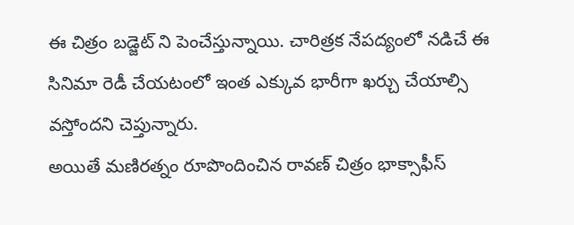ఈ చిత్రం బడ్జెట్ ని పెంచేస్తున్నాయి. చారిత్రక నేపద్యంలో నడిచే ఈ సినిమా రెడీ చేయటంలో ఇంత ఎక్కువ భారీగా ఖర్చు చేయాల్సి వస్తోందని చెప్తున్నారు.
అయితే మణిరత్నం రూపొందించిన రావణ్ చిత్రం భాక్సాఫీస్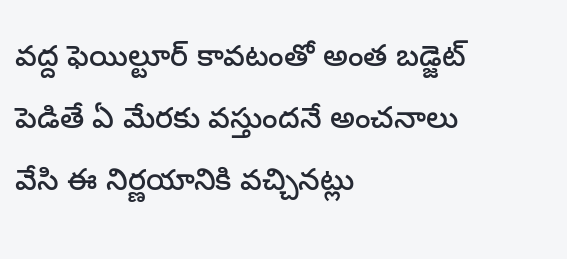వద్ద ఫెయిల్టూర్ కావటంతో అంత బడ్జెట్ పెడితే ఏ మేరకు వస్తుందనే అంచనాలు వేసి ఈ నిర్ణయానికి వచ్చినట్లు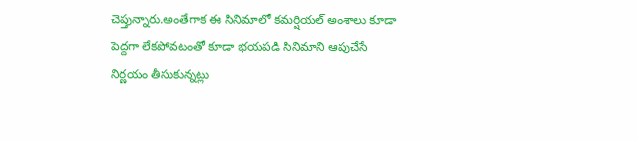చెప్తున్నారు.అంతేగాక ఈ సినిమాలో కమర్షియల్ అంశాలు కూడా పెద్దగా లేకపోవటంతో కూడా భయపడి సినిమాని ఆపుచేసే నిర్ణయం తీసుకున్నట్లు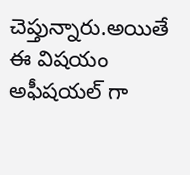చెప్తున్నారు.అయితే ఈ విషయం అఫీషయల్ గా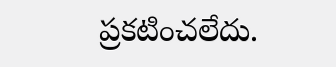ప్రకటించలేదు.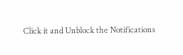Click it and Unblock the Notifications